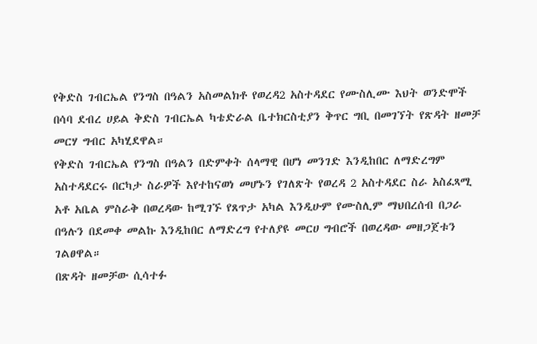የቅድስ ገብርኤል የንግስ በዓልን አስመልክቶ የወረዳ2 አስተዳደር የሙስሊሙ እህት ወንድሞች በሳባ ደብረ ሀይል ቅድስ ገብርኤል ካቴድራል ቤተክርስቲያን ቅጥር ግቢ በመገኘት የጽዳት ዘመቻ መርሃ ግብር አካሂደዋል።
የቅድስ ገብርኤል የንግስ በዓልን በድምቀት ሰላማዊ በሆነ መንገድ እንዲከበር ለማድረግም አስተዳደርሩ በርካታ ስራዎች እየተከናወነ መሆኑን የገለጽት የወረዳ 2 አስተዳደር ስራ አስፈጻሚ አቶ አቤል ምስራቅ በወረዳው ከሚገኙ የጸጥታ አካል እንዲሁም የሙስሊም ማህበረሰብ በጋራ በዓሉን በደመቀ መልኩ እንዲከበር ለማድረግ የተለያዩ መርሀ ግብሮች በወረዳው መዘጋጀቱን ገልፀዋል።
በጽዳት ዘመቻው ሲሳተፉ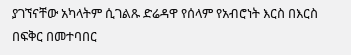ያገኘናቸው አካላትም ሲገልጹ ድሬዳዋ የሰላም የአብሮነት እርስ በእርስ በፍቅር በመተባበር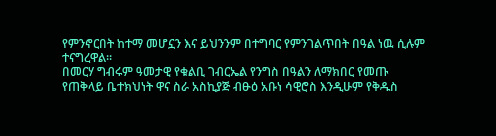የምንኖርበት ከተማ መሆኗን እና ይህንንም በተግባር የምንገልጥበት በዓል ነዉ ሲሉም ተናግረዋል።
በመርሃ ግብሩም ዓመታዊ የቁልቢ ገብርኤል የንግስ በዓልን ለማክበር የመጡ የጠቅላይ ቤተክህነት ዋና ስራ አስኪያጅ ብፁዕ አቡነ ሳዊሮስ እንዲሁም የቅዱስ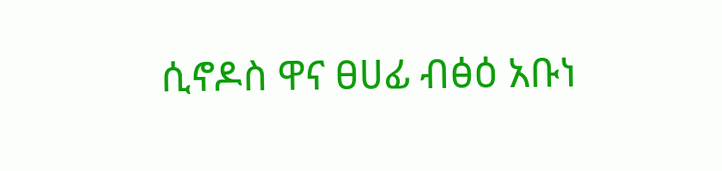ሲኖዶስ ዋና ፀሀፊ ብፅዕ አቡነ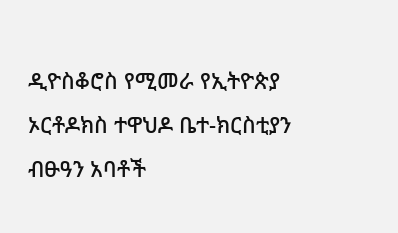ዲዮስቆሮስ የሚመራ የኢትዮጵያ ኦርቶዶክስ ተዋህዶ ቤተ-ክርስቲያን ብፁዓን አባቶች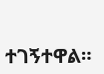ተገኝተዋል።